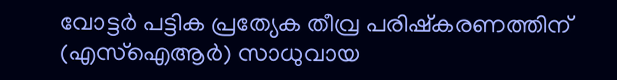വോട്ടർ പട്ടിക പ്രത്യേക തീവ്ര പരിഷ്കരണത്തിന് (എസ്ഐആർ) സാധുവായ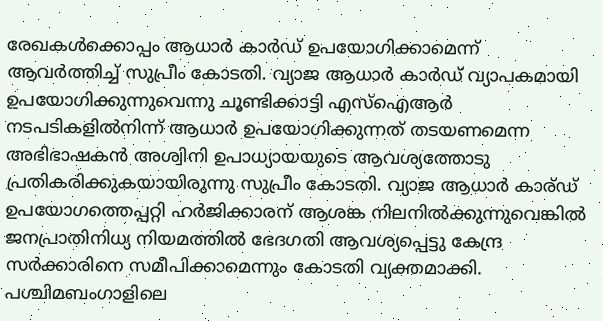രേഖകൾക്കൊപ്പം ആധാർ കാർഡ് ഉപയോഗിക്കാമെന്ന് ആവർത്തിച്ച് സുപ്രീം കോടതി. വ്യാജ ആധാർ കാർഡ് വ്യാപകമായി ഉപയോഗിക്കുന്നുവെന്നു ചൂണ്ടിക്കാട്ടി എസ്ഐആർ നടപടികളിൽനിന്ന് ആധാർ ഉപയോഗിക്കുന്നത് തടയണമെന്ന അഭിഭാഷകൻ അശ്വിനി ഉപാധ്യായയുടെ ആവശ്യത്തോടു പ്രതികരിക്കുകയായിരുന്നു സുപ്രീം കോടതി. വ്യാജ ആധാർ കാര്ഡ് ഉപയോഗത്തെപ്പറ്റി ഹർജിക്കാരന് ആശങ്ക നിലനിൽക്കുന്നുവെങ്കിൽ ജനപ്രാതിനിധ്യ നിയമത്തിൽ ഭേദഗതി ആവശ്യപ്പെട്ടു കേന്ദ്ര സർക്കാരിനെ സമീപിക്കാമെന്നും കോടതി വ്യക്തമാക്കി.
പശ്ചിമബംഗാളിലെ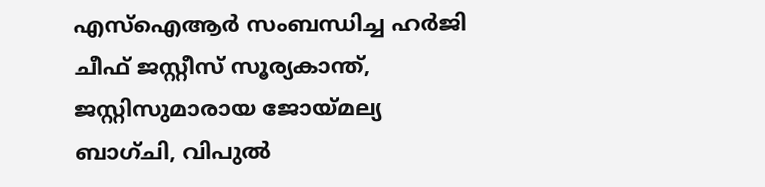എസ്ഐആർ സംബന്ധിച്ച ഹർജി ചീഫ് ജസ്റ്റീസ് സൂര്യകാന്ത്, ജസ്റ്റിസുമാരായ ജോയ്മല്യ ബാഗ്ചി, വിപുൽ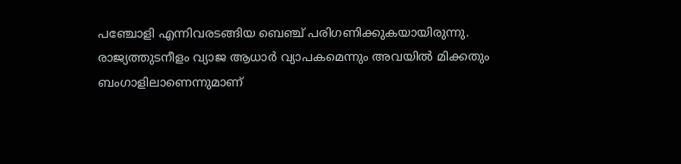പഞ്ചോളി എന്നിവരടങ്ങിയ ബെഞ്ച് പരിഗണിക്കുകയായിരുന്നു. രാജ്യത്തുടനീളം വ്യാജ ആധാർ വ്യാപകമെന്നും അവയിൽ മിക്കതും ബംഗാളിലാണെന്നുമാണ്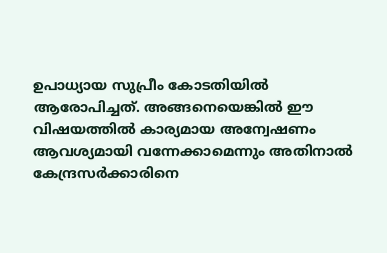ഉപാധ്യായ സുപ്രീം കോടതിയിൽ ആരോപിച്ചത്. അങ്ങനെയെങ്കിൽ ഈ വിഷയത്തിൽ കാര്യമായ അന്വേഷണം ആവശ്യമായി വന്നേക്കാമെന്നും അതിനാൽ കേന്ദ്രസർക്കാരിനെ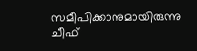സമീപിക്കാനുമായിരുന്നു ചീഫ്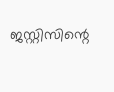ജസ്റ്റിസിന്റെ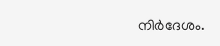നിർദേശം.